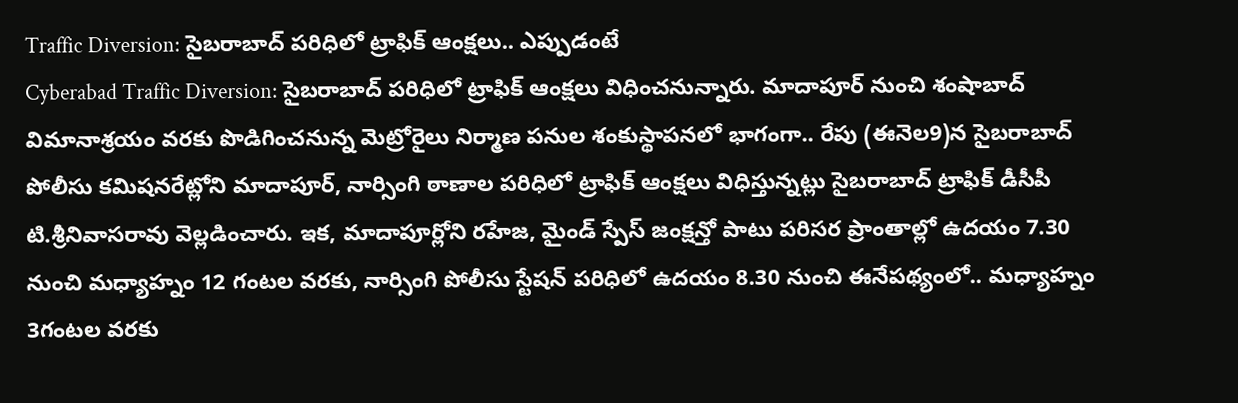Traffic Diversion: సైబరాబాద్ పరిధిలో ట్రాఫిక్ ఆంక్షలు.. ఎప్పుడంటే
Cyberabad Traffic Diversion: సైబరాబాద్ పరిధిలో ట్రాఫిక్ ఆంక్షలు విధించనున్నారు. మాదాపూర్ నుంచి శంషాబాద్ విమానాశ్రయం వరకు పొడిగించనున్న మెట్రోరైలు నిర్మాణ పనుల శంకుస్థాపనలో భాగంగా.. రేపు (ఈనెల9)న సైబరాబాద్ పోలీసు కమిషనరేట్లోని మాదాపూర్, నార్సింగి ఠాణాల పరిధిలో ట్రాఫిక్ ఆంక్షలు విధిస్తున్నట్లు సైబరాబాద్ ట్రాఫిక్ డీసీపీ టి.శ్రీనివాసరావు వెల్లడించారు. ఇక, మాదాపూర్లోని రహేజ, మైండ్ స్పేస్ జంక్షన్తో పాటు పరిసర ప్రాంతాల్లో ఉదయం 7.30 నుంచి మధ్యాహ్నం 12 గంటల వరకు, నార్సింగి పోలీసు స్టేషన్ పరిధిలో ఉదయం 8.30 నుంచి ఈనేపథ్యంలో.. మధ్యాహ్నం 3గంటల వరకు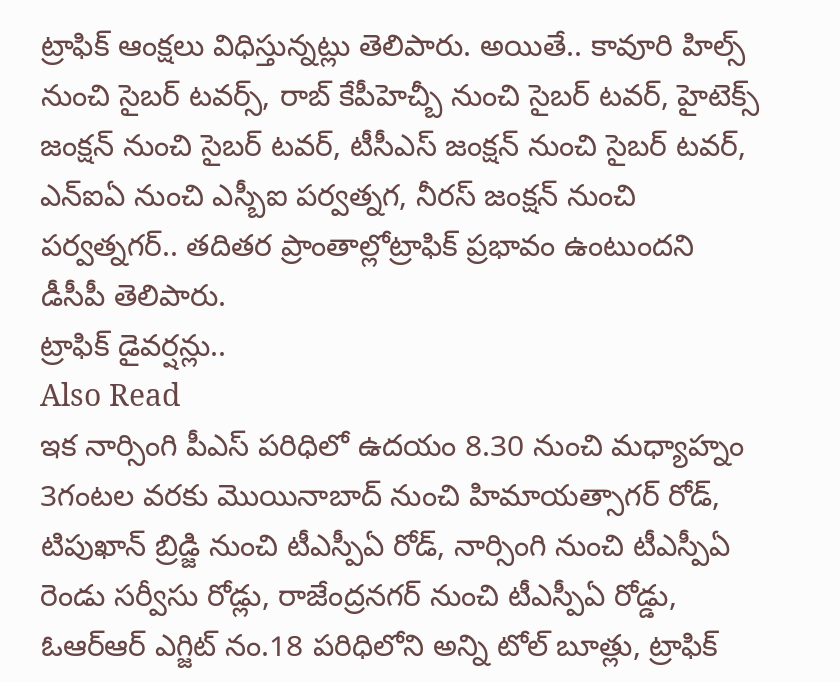ట్రాఫిక్ ఆంక్షలు విధిస్తున్నట్లు తెలిపారు. అయితే.. కావూరి హిల్స్ నుంచి సైబర్ టవర్స్, రాబ్ కేపీహెచ్బీ నుంచి సైబర్ టవర్, హైటెక్స్ జంక్షన్ నుంచి సైబర్ టవర్, టీసీఎస్ జంక్షన్ నుంచి సైబర్ టవర్, ఎన్ఐఏ నుంచి ఎస్బీఐ పర్వత్నగ, నీరస్ జంక్షన్ నుంచి పర్వత్నగర్.. తదితర ప్రాంతాల్లోట్రాఫిక్ ప్రభావం ఉంటుందని డీసీపీ తెలిపారు.
ట్రాఫిక్ డైవర్షన్లు..
Also Read
ఇక నార్సింగి పీఎస్ పరిధిలో ఉదయం 8.30 నుంచి మధ్యాహ్నం 3గంటల వరకు మొయినాబాద్ నుంచి హిమాయత్సాగర్ రోడ్, టిపుఖాన్ బ్రిడ్జి నుంచి టీఎస్పీఏ రోడ్, నార్సింగి నుంచి టీఎస్పీఏ రెండు సర్వీసు రోడ్లు, రాజేంద్రనగర్ నుంచి టీఎస్పీఏ రోడ్డు, ఓఆర్ఆర్ ఎగ్జిట్ నం.18 పరిధిలోని అన్ని టోల్ బూత్లు, ట్రాఫిక్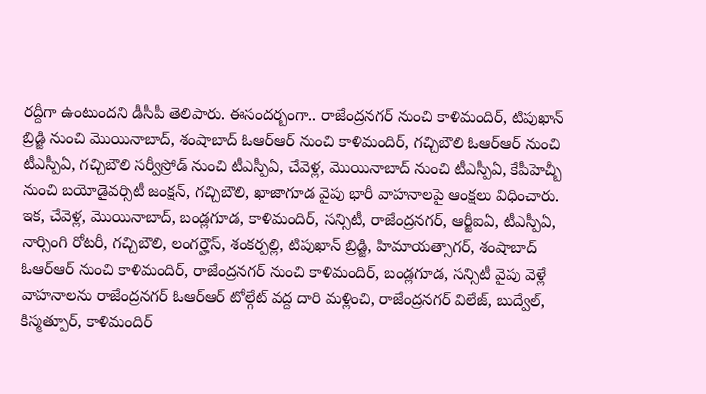రద్దీగా ఉంటుందని డీసీపీ తెలిపారు. ఈసందర్బంగా.. రాజేంద్రనగర్ నుంచి కాళిమందిర్, టిపుఖాన్ బ్రిడ్జి నుంచి మొయినాబాద్, శంషాబాద్ ఓఆర్ఆర్ నుంచి కాళిమందిర్, గచ్చిబౌలి ఓఆర్ఆర్ నుంచి టీఎస్పీఏ, గచ్చిబౌలి సర్వీస్రోడ్ నుంచి టీఎస్పీఏ, చేవెళ్ల, మొయినాబాద్ నుంచి టీఎస్పీఏ, కేపీహెచ్బీ నుంచి బయోడైవర్సిటీ జంక్షన్, గచ్చిబౌలి, ఖాజాగూడ వైపు భారీ వాహనాలపై ఆంక్షలు విధించారు.
ఇక, చేవెళ్ల, మొయినాబాద్, బండ్లగూడ, కాళిమందిర్, సన్సిటీ, రాజేంద్రనగర్, ఆర్జీఐఏ, టీఎస్పీఏ, నార్సింగి రోటరీ, గచ్చిబౌలి, లంగర్హౌస్, శంకర్పల్లి, టిపుఖాన్ బ్రిడ్జి, హిమాయత్సాగర్, శంషాబాద్ ఓఆర్ఆర్ నుంచి కాళిమందిర్, రాజేంద్రనగర్ నుంచి కాళిమందిర్, బండ్లగూడ, సన్సిటీ వైపు వెళ్లే వాహనాలను రాజేంద్రనగర్ ఓఆర్ఆర్ టోల్గేట్ వద్ద దారి మళ్లించి, రాజేంద్రనగర్ విలేజ్, బుద్వేల్, కిస్మత్పూర్, కాళిమందిర్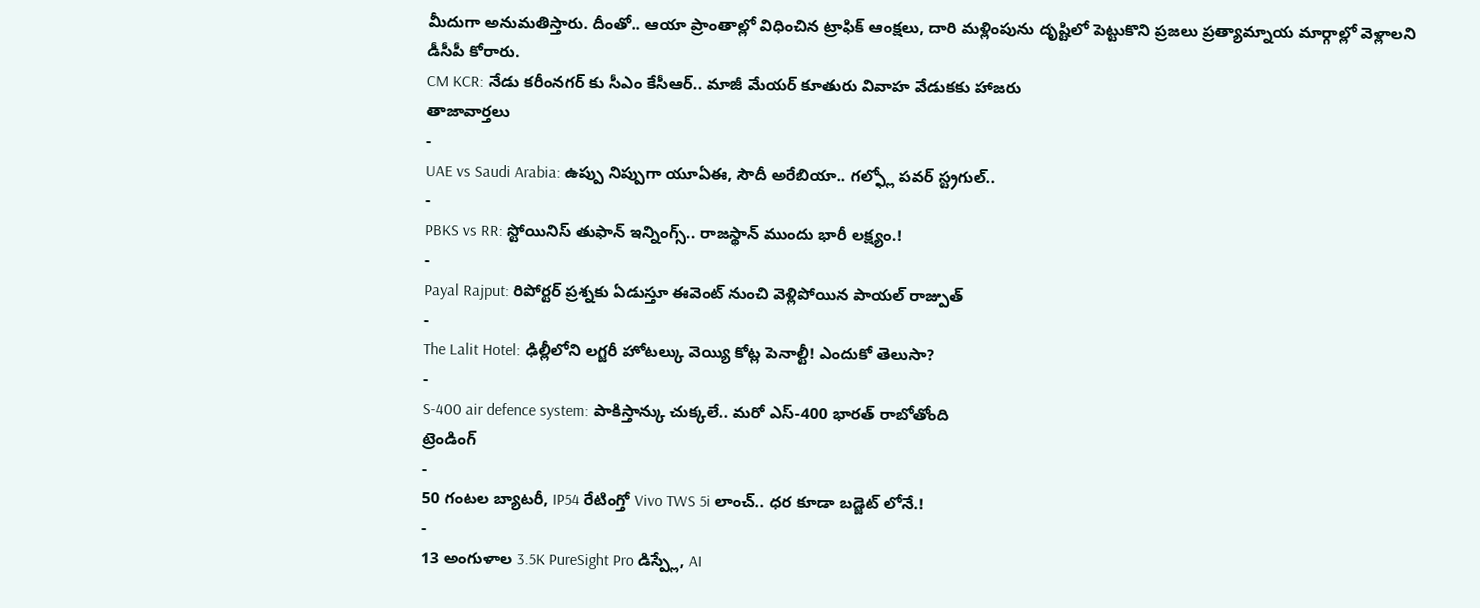మీదుగా అనుమతిస్తారు. దీంతో.. ఆయా ప్రాంతాల్లో విధించిన ట్రాఫిక్ ఆంక్షలు, దారి మళ్లింపును దృష్టిలో పెట్టుకొని ప్రజలు ప్రత్యామ్నాయ మార్గాల్లో వెళ్లాలని డీసీపీ కోరారు.
CM KCR: నేడు కరీంనగర్ కు సీఎం కేసీఆర్.. మాజీ మేయర్ కూతురు వివాహ వేడుకకు హాజరు
తాజావార్తలు
-
UAE vs Saudi Arabia: ఉప్పు నిప్పుగా యూఏఈ, సౌదీ అరేబియా.. గల్ఫ్లో పవర్ స్ట్రగుల్..
-
PBKS vs RR: స్టోయినిస్ తుఫాన్ ఇన్నింగ్స్.. రాజస్థాన్ ముందు భారీ లక్ష్యం.!
-
Payal Rajput: రిపోర్టర్ ప్రశ్నకు ఏడుస్తూ ఈవెంట్ నుంచి వెళ్లిపోయిన పాయల్ రాజ్పుత్
-
The Lalit Hotel: ఢిల్లీలోని లగ్జరీ హోటల్కు వెయ్యి కోట్ల పెనాల్టీ! ఎందుకో తెలుసా?
-
S-400 air defence system: పాకిస్తాన్కు చుక్కలే.. మరో ఎస్-400 భారత్ రాబోతోంది
ట్రెండింగ్
-
50 గంటల బ్యాటరీ, IP54 రేటింగ్తో Vivo TWS 5i లాంచ్.. ధర కూడా బడ్జెట్ లోనే.!
-
13 అంగుళాల 3.5K PureSight Pro డిస్ప్లే, AI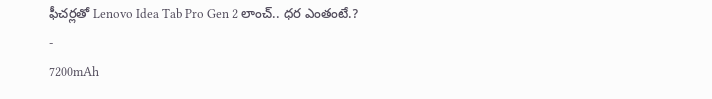ఫీచర్లతో Lenovo Idea Tab Pro Gen 2 లాంచ్.. ధర ఎంతంటే.?
-
7200mAh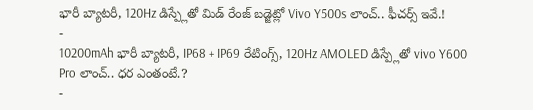భారీ బ్యాటరీ, 120Hz డిస్ప్లేతో మిడ్ రేంజ్ బడ్జెట్లో Vivo Y500s లాంచ్.. ఫీచర్స్ ఇవే.!
-
10200mAh భారీ బ్యాటరీ, IP68 + IP69 రేటింగ్స్, 120Hz AMOLED డిస్ప్లేతో vivo Y600 Pro లాంచ్.. ధర ఎంతంటే.?
-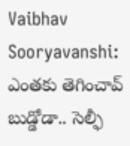Vaibhav Sooryavanshi: ఎంతకు తెగించావ్ బుడ్డోడా.. సెల్ఫీ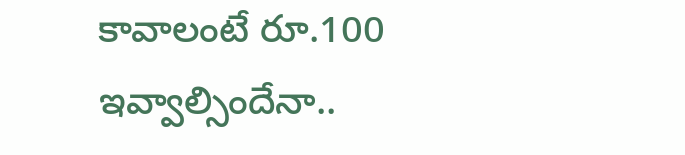కావాలంటే రూ.100 ఇవ్వాల్సిందేనా..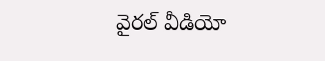వైరల్ వీడియో